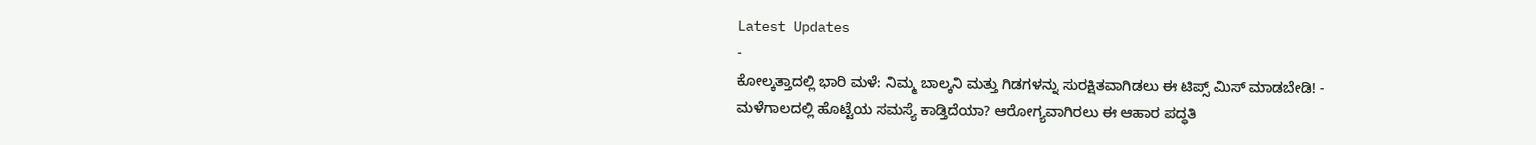Latest Updates
-
ಕೋಲ್ಕತ್ತಾದಲ್ಲಿ ಭಾರಿ ಮಳೆ: ನಿಮ್ಮ ಬಾಲ್ಕನಿ ಮತ್ತು ಗಿಡಗಳನ್ನು ಸುರಕ್ಷಿತವಾಗಿಡಲು ಈ ಟಿಪ್ಸ್ ಮಿಸ್ ಮಾಡಬೇಡಿ! -
ಮಳೆಗಾಲದಲ್ಲಿ ಹೊಟ್ಟೆಯ ಸಮಸ್ಯೆ ಕಾಡ್ತಿದೆಯಾ? ಆರೋಗ್ಯವಾಗಿರಲು ಈ ಆಹಾರ ಪದ್ಧತಿ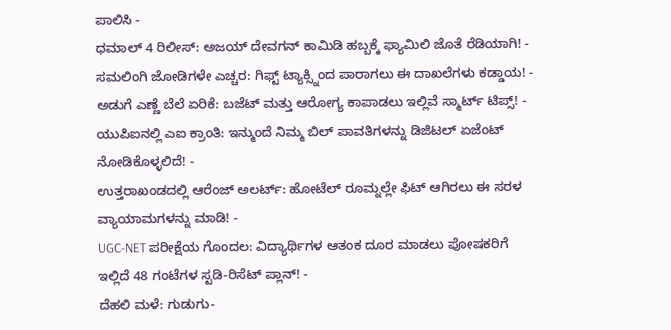ಪಾಲಿಸಿ -
ಧಮಾಲ್ 4 ರಿಲೀಸ್: ಅಜಯ್ ದೇವಗನ್ ಕಾಮಿಡಿ ಹಬ್ಬಕ್ಕೆ ಫ್ಯಾಮಿಲಿ ಜೊತೆ ರೆಡಿಯಾಗಿ! -
ಸಮಲಿಂಗಿ ಜೋಡಿಗಳೇ ಎಚ್ಚರ: ಗಿಫ್ಟ್ ಟ್ಯಾಕ್ಸ್ನಿಂದ ಪಾರಾಗಲು ಈ ದಾಖಲೆಗಳು ಕಡ್ಡಾಯ! -
ಅಡುಗೆ ಎಣ್ಣೆ ಬೆಲೆ ಏರಿಕೆ: ಬಜೆಟ್ ಮತ್ತು ಆರೋಗ್ಯ ಕಾಪಾಡಲು ಇಲ್ಲಿವೆ ಸ್ಮಾರ್ಟ್ ಟಿಪ್ಸ್! -
ಯುಪಿಐನಲ್ಲಿ ಎಐ ಕ್ರಾಂತಿ: ಇನ್ಮುಂದೆ ನಿಮ್ಮ ಬಿಲ್ ಪಾವತಿಗಳನ್ನು ಡಿಜಿಟಲ್ ಏಜೆಂಟ್ ನೋಡಿಕೊಳ್ಳಲಿದೆ! -
ಉತ್ತರಾಖಂಡದಲ್ಲಿ ಆರೆಂಜ್ ಅಲರ್ಟ್: ಹೋಟೆಲ್ ರೂಮ್ನಲ್ಲೇ ಫಿಟ್ ಆಗಿರಲು ಈ ಸರಳ ವ್ಯಾಯಾಮಗಳನ್ನು ಮಾಡಿ! -
UGC-NET ಪರೀಕ್ಷೆಯ ಗೊಂದಲ: ವಿದ್ಯಾರ್ಥಿಗಳ ಆತಂಕ ದೂರ ಮಾಡಲು ಪೋಷಕರಿಗೆ ಇಲ್ಲಿದೆ 48 ಗಂಟೆಗಳ ಸ್ಟಡಿ-ರಿಸೆಟ್ ಪ್ಲಾನ್! -
ದೆಹಲಿ ಮಳೆ: ಗುಡುಗು-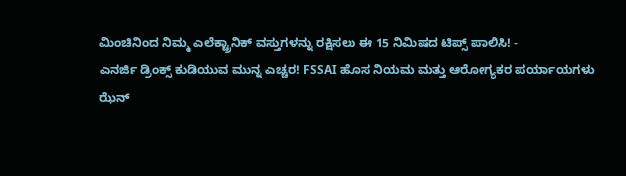ಮಿಂಚಿನಿಂದ ನಿಮ್ಮ ಎಲೆಕ್ಟ್ರಾನಿಕ್ ವಸ್ತುಗಳನ್ನು ರಕ್ಷಿಸಲು ಈ 15 ನಿಮಿಷದ ಟಿಪ್ಸ್ ಪಾಲಿಸಿ! -
ಎನರ್ಜಿ ಡ್ರಿಂಕ್ಸ್ ಕುಡಿಯುವ ಮುನ್ನ ಎಚ್ಚರ! FSSAI ಹೊಸ ನಿಯಮ ಮತ್ತು ಆರೋಗ್ಯಕರ ಪರ್ಯಾಯಗಳು
ಝೆನ್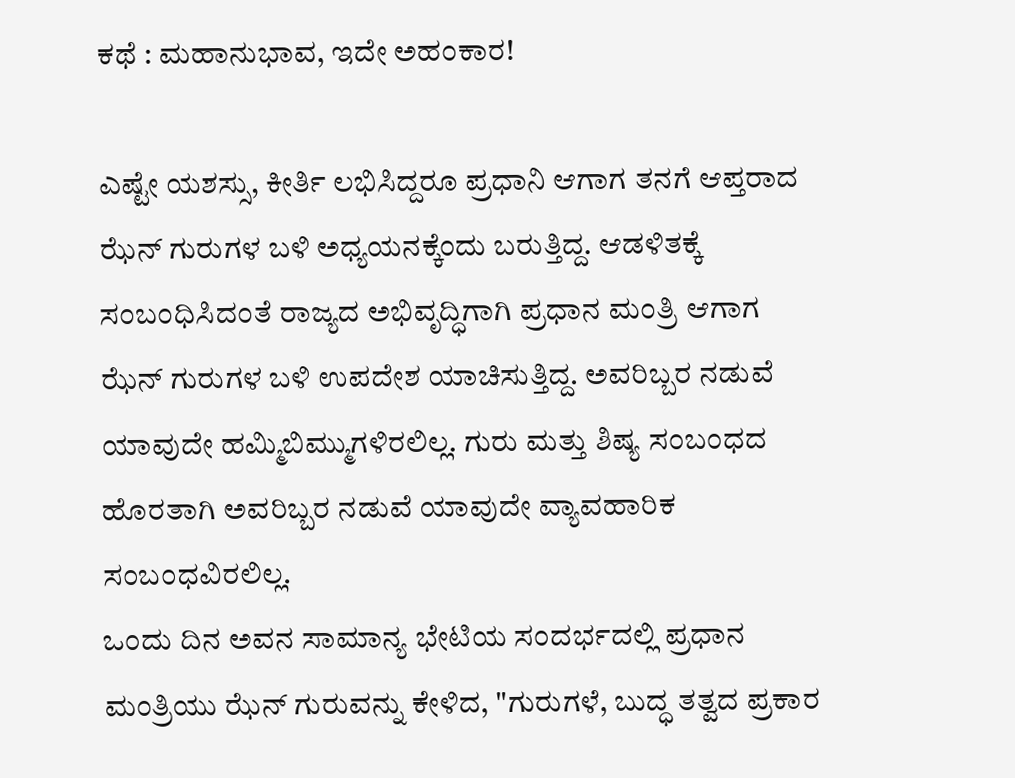ಕಥೆ : ಮಹಾನುಭಾವ, ಇದೇ ಅಹಂಕಾರ!

ಎಷ್ಟೇ ಯಶಸ್ಸು, ಕೀರ್ತಿ ಲಭಿಸಿದ್ದರೂ ಪ್ರಧಾನಿ ಆಗಾಗ ತನಗೆ ಆಪ್ತರಾದ ಝೆನ್ ಗುರುಗಳ ಬಳಿ ಅಧ್ಯಯನಕ್ಕೆಂದು ಬರುತ್ತಿದ್ದ. ಆಡಳಿತಕ್ಕೆ ಸಂಬಂಧಿಸಿದಂತೆ ರಾಜ್ಯದ ಅಭಿವೃದ್ಧಿಗಾಗಿ ಪ್ರಧಾನ ಮಂತ್ರಿ ಆಗಾಗ ಝೆನ್ ಗುರುಗಳ ಬಳಿ ಉಪದೇಶ ಯಾಚಿಸುತ್ತಿದ್ದ. ಅವರಿಬ್ಬರ ನಡುವೆ ಯಾವುದೇ ಹಮ್ಮಿಬಿಮ್ಮುಗಳಿರಲಿಲ್ಲ. ಗುರು ಮತ್ತು ಶಿಷ್ಯ ಸಂಬಂಧದ ಹೊರತಾಗಿ ಅವರಿಬ್ಬರ ನಡುವೆ ಯಾವುದೇ ವ್ಯಾವಹಾರಿಕ ಸಂಬಂಧವಿರಲಿಲ್ಲ.
ಒಂದು ದಿನ ಅವನ ಸಾಮಾನ್ಯ ಭೇಟಿಯ ಸಂದರ್ಭದಲ್ಲಿ ಪ್ರಧಾನ ಮಂತ್ರಿಯು ಝೆನ್ ಗುರುವನ್ನು ಕೇಳಿದ, "ಗುರುಗಳೆ, ಬುದ್ಧ ತತ್ವದ ಪ್ರಕಾರ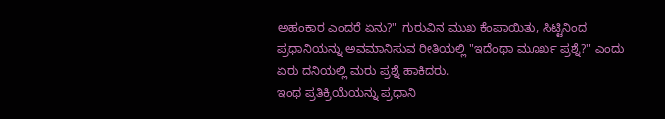ಅಹಂಕಾರ ಎಂದರೆ ಏನು?" ಗುರುವಿನ ಮುಖ ಕೆಂಪಾಯಿತು, ಸಿಟ್ಟಿನಿಂದ ಪ್ರಧಾನಿಯನ್ನು ಅವಮಾನಿಸುವ ರೀತಿಯಲ್ಲಿ "ಇದೆಂಥಾ ಮೂರ್ಖ ಪ್ರಶ್ನೆ?" ಎಂದು ಏರು ದನಿಯಲ್ಲಿ ಮರು ಪ್ರಶ್ನೆ ಹಾಕಿದರು.
ಇಂಥ ಪ್ರತಿಕ್ರಿಯೆಯನ್ನು ಪ್ರಧಾನಿ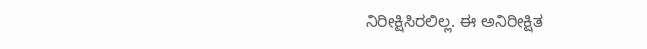ನಿರೀಕ್ಷಿಸಿರಲಿಲ್ಲ. ಈ ಅನಿರೀಕ್ಷಿತ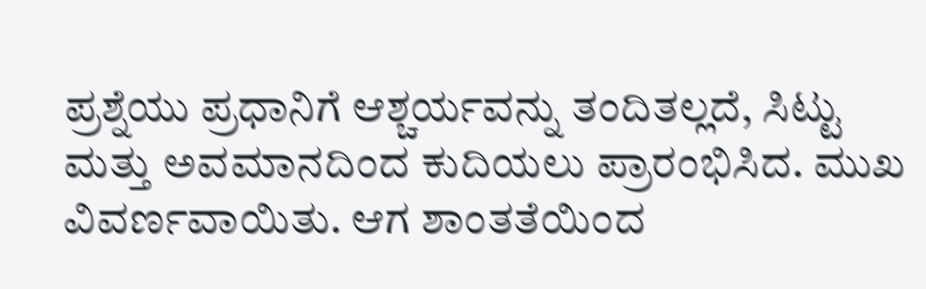ಪ್ರಶ್ನೆಯು ಪ್ರಧಾನಿಗೆ ಆಶ್ಚರ್ಯವನ್ನು ತಂದಿತಲ್ಲದೆ, ಸಿಟ್ಟು ಮತ್ತು ಅವಮಾನದಿಂದ ಕುದಿಯಲು ಪ್ರಾರಂಭಿಸಿದ. ಮುಖ ವಿವರ್ಣವಾಯಿತು. ಆಗ ಶಾಂತತೆಯಿಂದ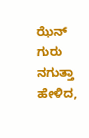ಝೆನ್ ಗುರು ನಗುತ್ತಾ ಹೇಳಿದ,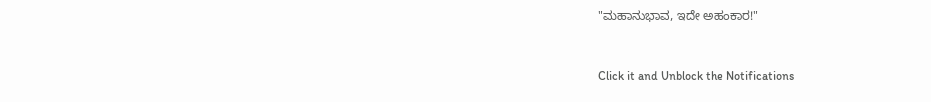"ಮಹಾನುಭಾವ, ಇದೇ ಅಹಂಕಾರ!"



Click it and Unblock the Notifications